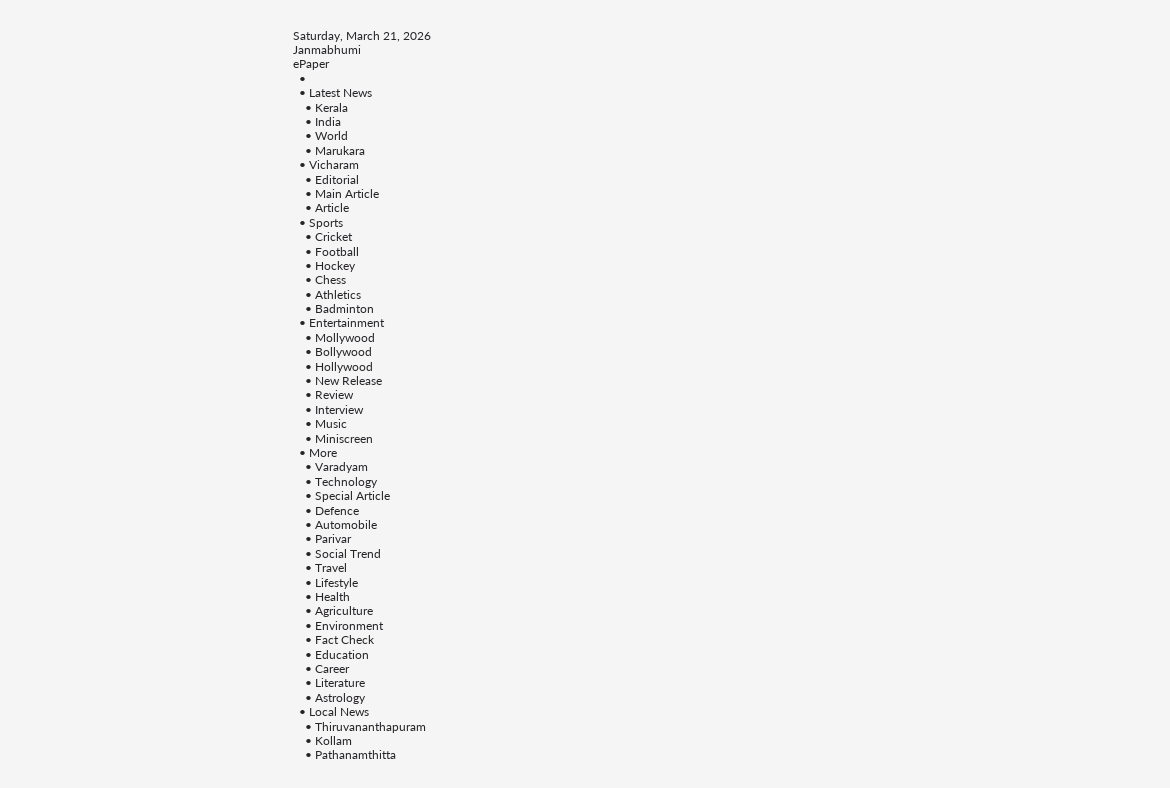Saturday, March 21, 2026
Janmabhumi
ePaper
  •
  • Latest News
    • Kerala
    • India
    • World
    • Marukara
  • Vicharam
    • Editorial
    • Main Article
    • Article
  • Sports
    • Cricket
    • Football
    • Hockey
    • Chess
    • Athletics
    • Badminton
  • Entertainment
    • Mollywood
    • Bollywood
    • Hollywood
    • New Release
    • Review
    • Interview
    • Music
    • Miniscreen
  • More
    • Varadyam
    • Technology
    • Special Article
    • Defence
    • Automobile
    • Parivar
    • Social Trend
    • Travel
    • Lifestyle
    • Health
    • Agriculture
    • Environment
    • Fact Check
    • Education
    • Career
    • Literature
    • Astrology
  • Local News
    • Thiruvananthapuram
    • Kollam
    • Pathanamthitta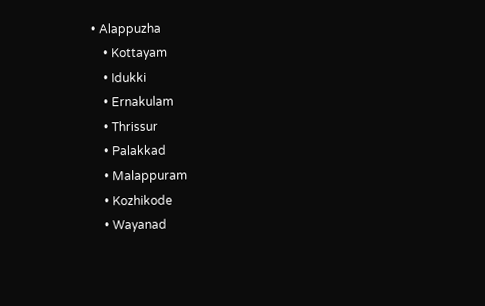• Alappuzha
    • Kottayam
    • Idukki
    • Ernakulam
    • Thrissur
    • Palakkad
    • Malappuram
    • Kozhikode
    • Wayanad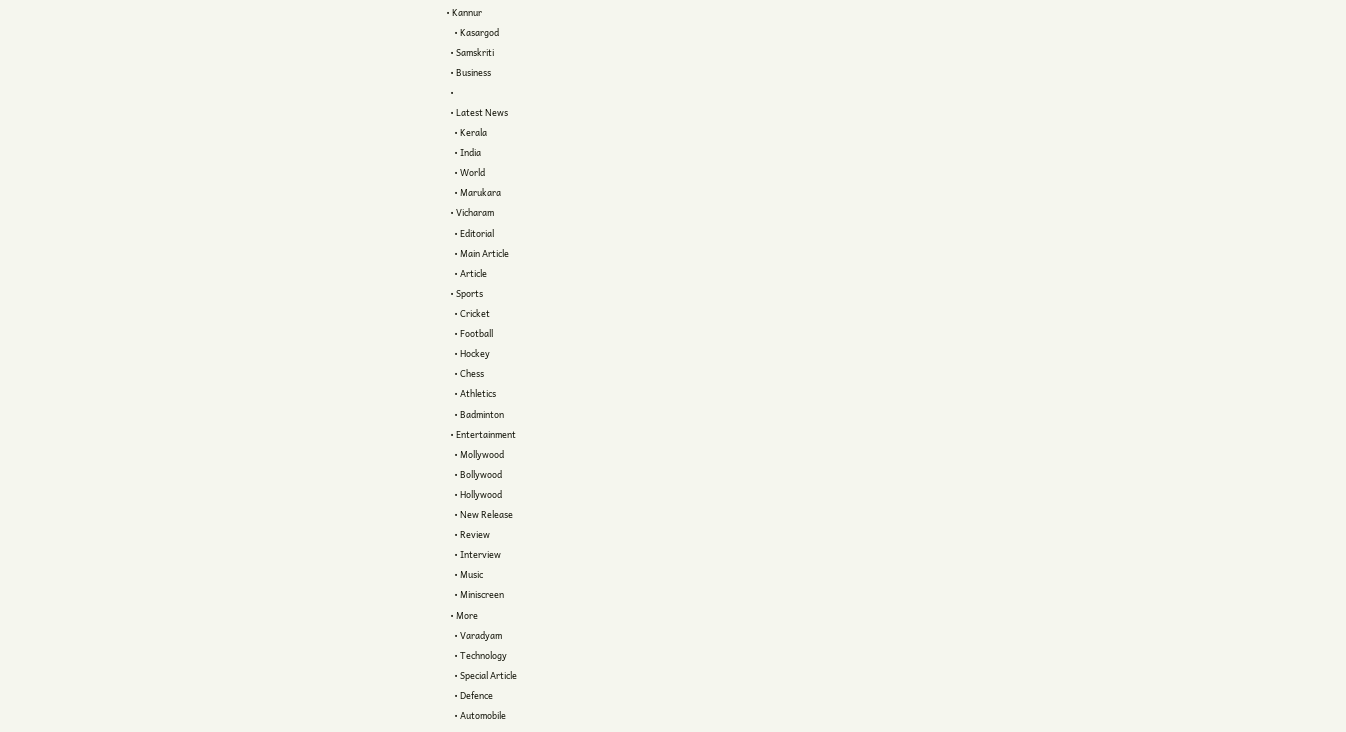• Kannur
    • Kasargod
  • Samskriti
  • Business
  •
  • Latest News
    • Kerala
    • India
    • World
    • Marukara
  • Vicharam
    • Editorial
    • Main Article
    • Article
  • Sports
    • Cricket
    • Football
    • Hockey
    • Chess
    • Athletics
    • Badminton
  • Entertainment
    • Mollywood
    • Bollywood
    • Hollywood
    • New Release
    • Review
    • Interview
    • Music
    • Miniscreen
  • More
    • Varadyam
    • Technology
    • Special Article
    • Defence
    • Automobile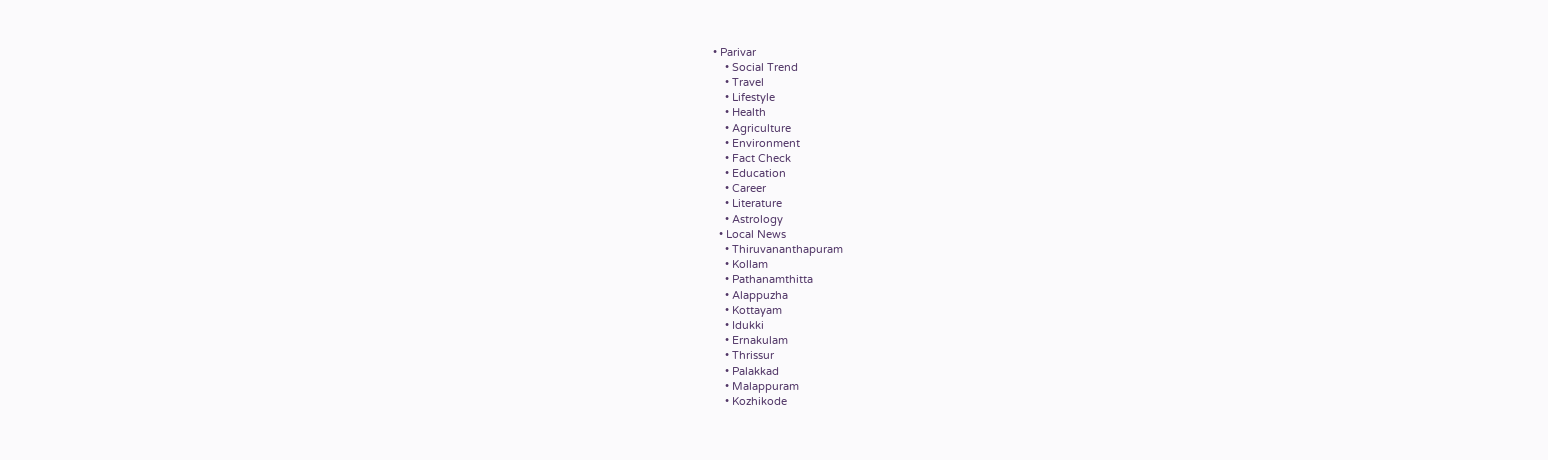• Parivar
    • Social Trend
    • Travel
    • Lifestyle
    • Health
    • Agriculture
    • Environment
    • Fact Check
    • Education
    • Career
    • Literature
    • Astrology
  • Local News
    • Thiruvananthapuram
    • Kollam
    • Pathanamthitta
    • Alappuzha
    • Kottayam
    • Idukki
    • Ernakulam
    • Thrissur
    • Palakkad
    • Malappuram
    • Kozhikode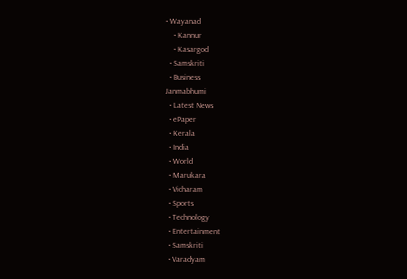• Wayanad
    • Kannur
    • Kasargod
  • Samskriti
  • Business
Janmabhumi
  • Latest News
  • ePaper
  • Kerala
  • India
  • World
  • Marukara
  • Vicharam
  • Sports
  • Technology
  • Entertainment
  • Samskriti
  • Varadyam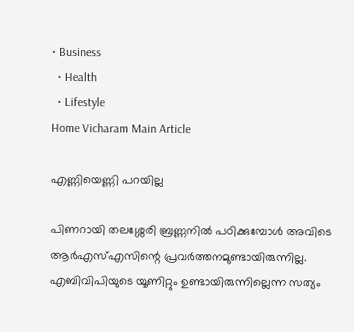• Business
  • Health
  • Lifestyle
Home Vicharam Main Article

എണ്ണിയെണ്ണി പറയില്ല

പിണറായി തലശ്ശേരി ബ്രണ്ണനില്‍ പഠിക്കുമ്പോള്‍ അവിടെ ആര്‍എസ്എസിന്റെ പ്രവര്‍ത്തനമുണ്ടായിരുന്നില്ല. എബിവിപിയുടെ യൂണിറ്റും ഉണ്ടായിരുന്നില്ലെന്ന സത്യം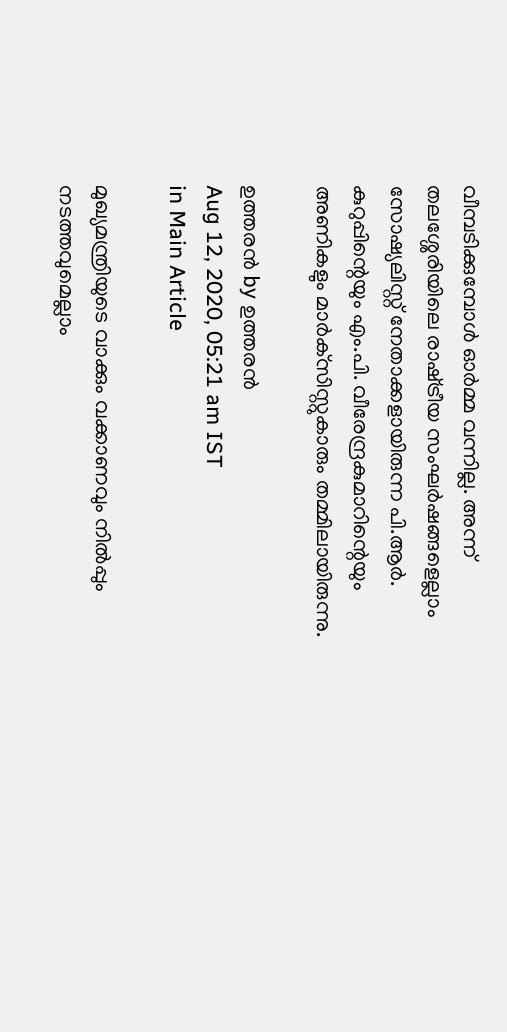വീമ്പടിക്കുമ്പോള്‍ ഓര്‍മ്മ വന്നില്ല. അന്ന് തലശ്ശേരിയിലെ രാഷ്‌ട്രീയ സംഘര്‍ഷങ്ങളെല്ലാം സോഷ്യലിസ്റ്റ് നേതാക്കളായിരുന്ന പി.ആര്‍. കുറുപ്പിന്റെയും എം.പി. വീരേന്ദ്രകുമാറിന്റെയും അണികളും മാര്‍ക്‌സിസ്റ്റുകാരും തമ്മിലായിരുന്നു.

ഉത്തരന്‍ by ഉത്തരന്‍
Aug 12, 2020, 05:21 am IST
in Main Article

മുഖ്യമന്ത്രിയുടെ വാക്കും വക്കാണവും നില്‍പ്പും നടത്തവുമെല്ലാം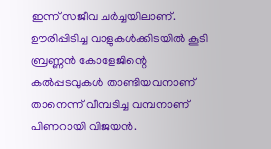ഇന്ന് സജീവ ചര്‍ച്ചയിലാണ്. ഊരിപ്പിടിച്ച വാളുകള്‍ക്കിടയില്‍ കൂടി ബ്രണ്ണന്‍ കോളേജിന്റെ കല്‍പ്പടവുകള്‍ താണ്ടിയവനാണ് താനെന്ന് വീമ്പടിച്ച വമ്പനാണ് പിണറായി വിജയന്‍.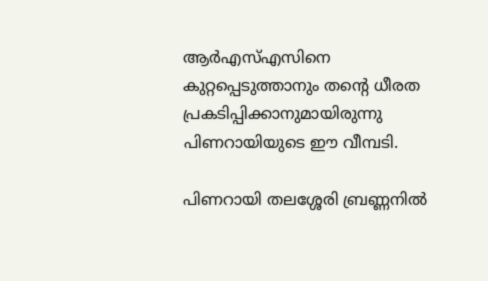ആര്‍എസ്എസിനെ കുറ്റപ്പെടുത്താനും തന്റെ ധീരത പ്രകടിപ്പിക്കാനുമായിരുന്നു പിണറായിയുടെ ഈ വീമ്പടി.

പിണറായി തലശ്ശേരി ബ്രണ്ണനില്‍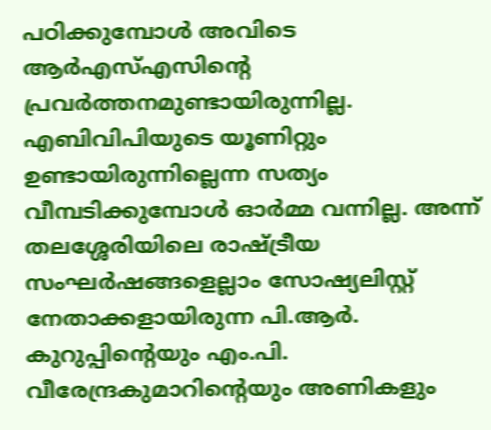പഠിക്കുമ്പോള്‍ അവിടെ ആര്‍എസ്എസിന്റെ പ്രവര്‍ത്തനമുണ്ടായിരുന്നില്ല. എബിവിപിയുടെ യൂണിറ്റും ഉണ്ടായിരുന്നില്ലെന്ന സത്യം വീമ്പടിക്കുമ്പോള്‍ ഓര്‍മ്മ വന്നില്ല. അന്ന് തലശ്ശേരിയിലെ രാഷ്‌ട്രീയ സംഘര്‍ഷങ്ങളെല്ലാം സോഷ്യലിസ്റ്റ് നേതാക്കളായിരുന്ന പി.ആര്‍. കുറുപ്പിന്റെയും എം.പി. വീരേന്ദ്രകുമാറിന്റെയും അണികളും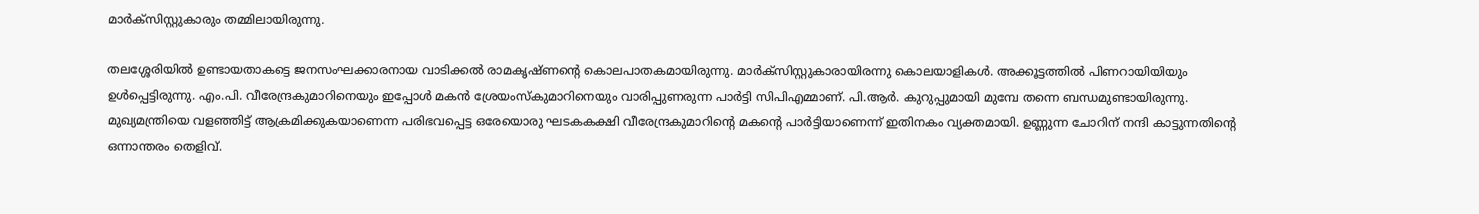മാര്‍ക്‌സിസ്റ്റുകാരും തമ്മിലായിരുന്നു.

തലശ്ശേരിയില്‍ ഉണ്ടായതാകട്ടെ ജനസംഘക്കാരനായ വാടിക്കല്‍ രാമകൃഷ്ണന്റെ കൊലപാതകമായിരുന്നു. മാര്‍ക്‌സിസ്റ്റുകാരായിരന്നു കൊലയാളികള്‍. അക്കൂട്ടത്തില്‍ പിണറായിയിയും ഉള്‍പ്പെട്ടിരുന്നു. എം.പി. വീരേന്ദ്രകുമാറിനെയും ഇപ്പോള്‍ മകന്‍ ശ്രേയംസ്‌കുമാറിനെയും വാരിപ്പുണരുന്ന പാര്‍ട്ടി സിപിഎമ്മാണ്. പി.ആര്‍. കുറുപ്പുമായി മുമ്പേ തന്നെ ബന്ധമുണ്ടായിരുന്നു. മുഖ്യമന്ത്രിയെ വളഞ്ഞിട്ട് ആക്രമിക്കുകയാണെന്ന പരിഭവപ്പെട്ട ഒരേയൊരു ഘടകകക്ഷി വീരേന്ദ്രകുമാറിന്റെ മകന്റെ പാര്‍ട്ടിയാണെന്ന് ഇതിനകം വ്യക്തമായി. ഉണ്ണുന്ന ചോറിന് നന്ദി കാട്ടുന്നതിന്റെ ഒന്നാന്തരം തെളിവ്.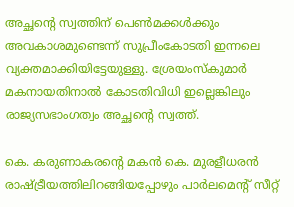അച്ഛന്റെ സ്വത്തിന് പെണ്‍മക്കള്‍ക്കും അവകാശമുണ്ടെന്ന് സുപ്രീംകോടതി ഇന്നലെ വ്യക്തമാക്കിയിട്ടേയുള്ളു. ശ്രേയംസ്‌കുമാര്‍ മകനായതിനാല്‍ കോടതിവിധി ഇല്ലെങ്കിലും രാജ്യസഭാംഗത്വം അച്ഛന്റെ സ്വത്ത്.

കെ. കരുണാകരന്റെ മകന്‍ കെ. മുരളീധരന്‍ രാഷ്‌ട്രീയത്തിലിറങ്ങിയപ്പോഴും പാര്‍ലമെന്റ് സീറ്റ്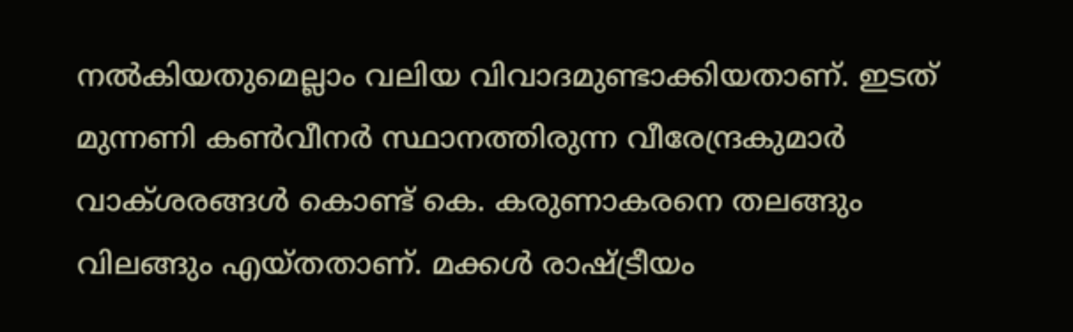നല്‍കിയതുമെല്ലാം വലിയ വിവാദമുണ്ടാക്കിയതാണ്. ഇടത് മുന്നണി കണ്‍വീനര്‍ സ്ഥാനത്തിരുന്ന വീരേന്ദ്രകുമാര്‍ വാക്ശരങ്ങള്‍ കൊണ്ട് കെ. കരുണാകരനെ തലങ്ങും വിലങ്ങും എയ്തതാണ്. മക്കള്‍ രാഷ്‌ട്രീയം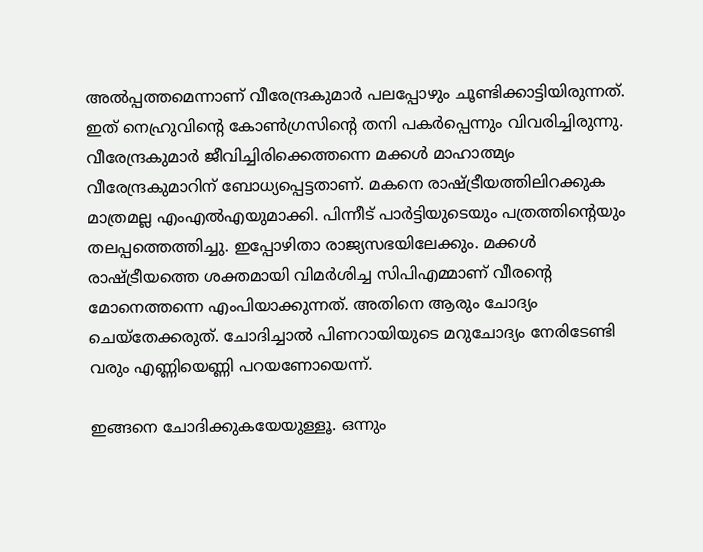അല്‍പ്പത്തമെന്നാണ് വീരേന്ദ്രകുമാര്‍ പലപ്പോഴും ചൂണ്ടിക്കാട്ടിയിരുന്നത്. ഇത് നെഹ്രുവിന്റെ കോണ്‍ഗ്രസിന്റെ തനി പകര്‍പ്പെന്നും വിവരിച്ചിരുന്നു. വീരേന്ദ്രകുമാര്‍ ജീവിച്ചിരിക്കെത്തന്നെ മക്കള്‍ മാഹാത്മ്യം വീരേന്ദ്രകുമാറിന് ബോധ്യപ്പെട്ടതാണ്. മകനെ രാഷ്‌ട്രീയത്തിലിറക്കുക മാത്രമല്ല എംഎല്‍എയുമാക്കി. പിന്നീട് പാര്‍ട്ടിയുടെയും പത്രത്തിന്റെയും തലപ്പത്തെത്തിച്ചു. ഇപ്പോഴിതാ രാജ്യസഭയിലേക്കും. മക്കള്‍ രാഷ്‌ട്രീയത്തെ ശക്തമായി വിമര്‍ശിച്ച സിപിഎമ്മാണ് വീരന്റെ മോനെത്തന്നെ എംപിയാക്കുന്നത്. അതിനെ ആരും ചോദ്യം ചെയ്‌തേക്കരുത്. ചോദിച്ചാല്‍ പിണറായിയുടെ മറുചോദ്യം നേരിടേണ്ടി വരും എണ്ണിയെണ്ണി പറയണോയെന്ന്.

ഇങ്ങനെ ചോദിക്കുകയേയുള്ളൂ. ഒന്നും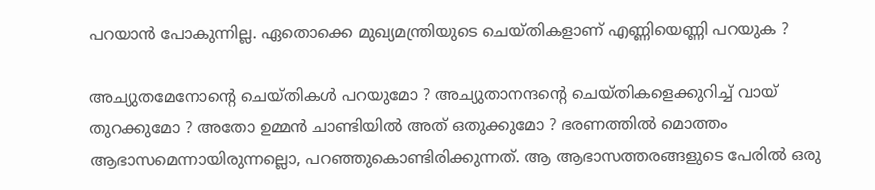പറയാന്‍ പോകുന്നില്ല. ഏതൊക്കെ മുഖ്യമന്ത്രിയുടെ ചെയ്തികളാണ് എണ്ണിയെണ്ണി പറയുക ?

അച്യുതമേനോന്റെ ചെയ്തികള്‍ പറയുമോ ? അച്യുതാനന്ദന്റെ ചെയ്തികളെക്കുറിച്ച് വായ് തുറക്കുമോ ? അതോ ഉമ്മന്‍ ചാണ്ടിയില്‍ അത് ഒതുക്കുമോ ? ഭരണത്തില്‍ മൊത്തം ആഭാസമെന്നായിരുന്നല്ലൊ, പറഞ്ഞുകൊണ്ടിരിക്കുന്നത്. ആ ആഭാസത്തരങ്ങളുടെ പേരില്‍ ഒരു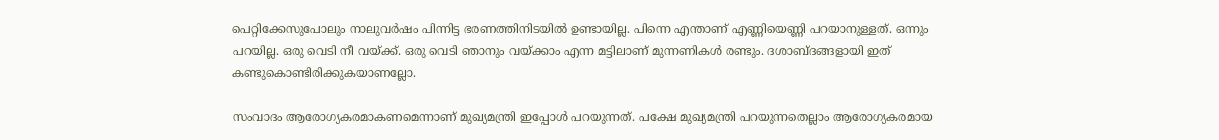പെറ്റിക്കേസുപോലും നാലുവര്‍ഷം പിന്നിട്ട ഭരണത്തിനിടയില്‍ ഉണ്ടായില്ല. പിന്നെ എന്താണ് എണ്ണിയെണ്ണി പറയാനുള്ളത്. ഒന്നും പറയില്ല. ഒരു വെടി നീ വയ്‌ക്ക്. ഒരു വെടി ഞാനും വയ്‌ക്കാം എന്ന മട്ടിലാണ് മുന്നണികള്‍ രണ്ടും. ദശാബ്ദങ്ങളായി ഇത് കണ്ടുകൊണ്ടിരിക്കുകയാണല്ലോ.

സംവാദം ആരോഗ്യകരമാകണമെന്നാണ് മുഖ്യമന്ത്രി ഇപ്പോള്‍ പറയുന്നത്. പക്ഷേ മുഖ്യമന്ത്രി പറയുന്നതെല്ലാം ആരോഗ്യകരമായ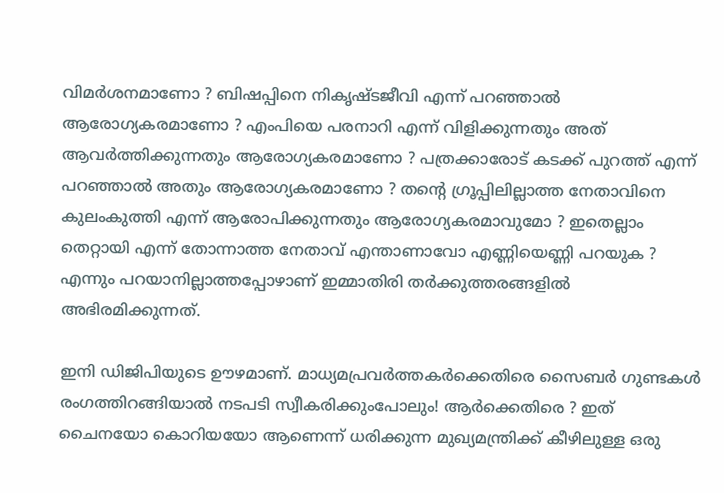വിമര്‍ശനമാണോ ? ബിഷപ്പിനെ നികൃഷ്ടജീവി എന്ന് പറഞ്ഞാല്‍ ആരോഗ്യകരമാണോ ? എംപിയെ പരനാറി എന്ന് വിളിക്കുന്നതും അത് ആവര്‍ത്തിക്കുന്നതും ആരോഗ്യകരമാണോ ? പത്രക്കാരോട് കടക്ക് പുറത്ത് എന്ന് പറഞ്ഞാല്‍ അതും ആരോഗ്യകരമാണോ ? തന്റെ ഗ്രൂപ്പിലില്ലാത്ത നേതാവിനെ കുലംകുത്തി എന്ന് ആരോപിക്കുന്നതും ആരോഗ്യകരമാവുമോ ? ഇതെല്ലാം തെറ്റായി എന്ന് തോന്നാത്ത നേതാവ് എന്താണാവോ എണ്ണിയെണ്ണി പറയുക ? എന്നും പറയാനില്ലാത്തപ്പോഴാണ് ഇമ്മാതിരി തര്‍ക്കുത്തരങ്ങളില്‍ അഭിരമിക്കുന്നത്.

ഇനി ഡിജിപിയുടെ ഊഴമാണ്. മാധ്യമപ്രവര്‍ത്തകര്‍ക്കെതിരെ സൈബര്‍ ഗുണ്ടകള്‍ രംഗത്തിറങ്ങിയാല്‍ നടപടി സ്വീകരിക്കുംപോലും! ആര്‍ക്കെതിരെ ? ഇത് ചൈനയോ കൊറിയയോ ആണെന്ന് ധരിക്കുന്ന മുഖ്യമന്ത്രിക്ക് കീഴിലുള്ള ഒരു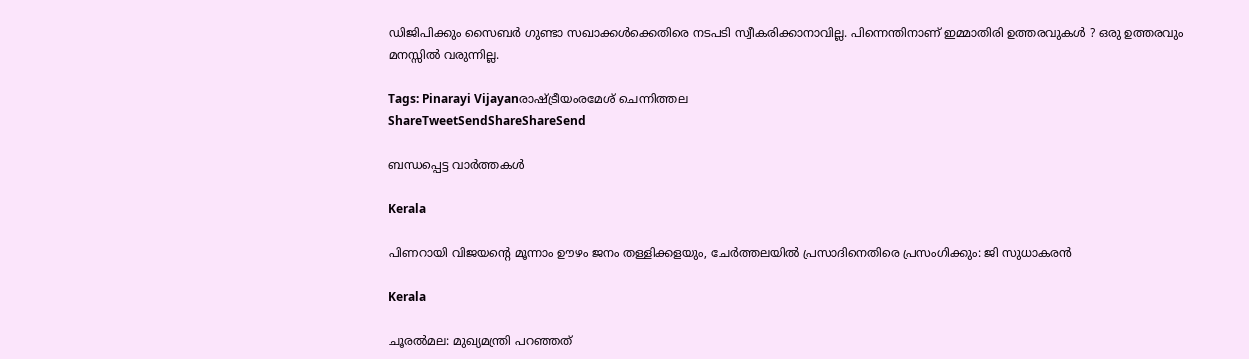ഡിജിപിക്കും സൈബര്‍ ഗുണ്ടാ സഖാക്കള്‍ക്കെതിരെ നടപടി സ്വീകരിക്കാനാവില്ല. പിന്നെന്തിനാണ് ഇമ്മാതിരി ഉത്തരവുകള്‍ ? ഒരു ഉത്തരവും മനസ്സില്‍ വരുന്നില്ല.

Tags: Pinarayi Vijayanരാഷ്ട്രീയംരമേശ് ചെന്നിത്തല
ShareTweetSendShareShareSend

ബന്ധപ്പെട്ട വാര്‍ത്തകള്‍

Kerala

പിണറായി വിജയന്റെ മൂന്നാം ഊഴം ജനം തള്ളിക്കളയും, ചേർത്തലയിൽ പ്രസാദിനെതിരെ പ്രസംഗിക്കും: ജി സുധാകരൻ

Kerala

ചൂരല്‍മല: മുഖ്യമന്ത്രി പറഞ്ഞത്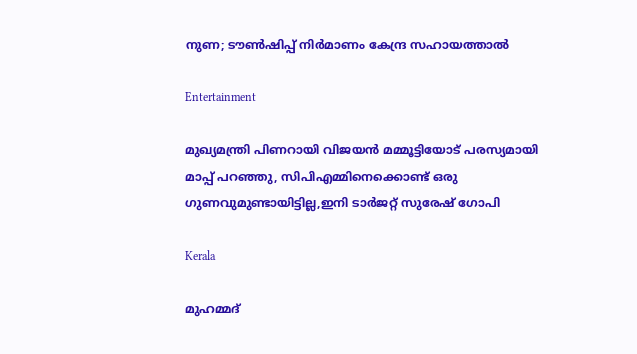നുണ; ടൗണ്‍ഷിപ്പ് നിര്‍മാണം കേന്ദ്ര സഹായത്താല്‍

Entertainment

മുഖ്യമന്ത്രി പിണറായി വിജയൻ മമ്മൂട്ടിയോട് പരസ്യമായി മാപ്പ് പറഞ്ഞു, സിപിഎമ്മിനെക്കൊണ്ട് ഒരു ഗുണവുമുണ്ടായിട്ടില്ല,ഇനി ടാർജറ്റ് സുരേഷ് ഗോപി

Kerala

മുഹമ്മദ്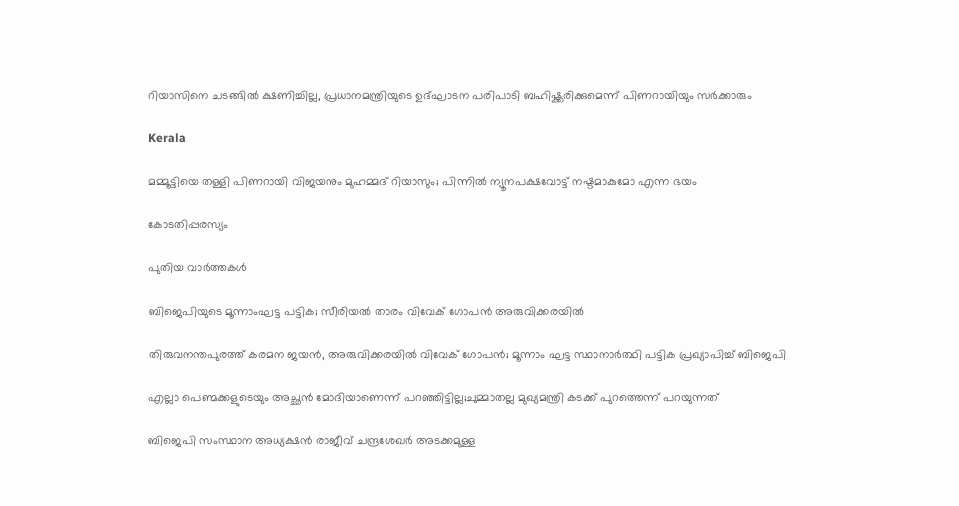റിയാസിനെ ചടങ്ങിൽ ക്ഷണിച്ചില്ല, പ്രധാനമന്ത്രിയുടെ ഉദ്‌ഘാടന പരിപാടി ബഹിഷ്ക്കരിക്കുമെന്ന് പിണറായിയും സർക്കാരും

Kerala

മമ്മൂട്ടിയെ തള്ളി പിണറായി വിജയനും മുഹമ്മദ് റിയാസും; പിന്നില്‍ ന്യൂനപക്ഷവോട്ട് നഷ്ടമാകുമോ എന്ന ഭയം

കോടതിപ്പരസ്യം

പുതിയ വാര്‍ത്തകള്‍

ബിജെപിയുടെ മൂന്നാംഘട്ട പട്ടിക; സീരിയല്‍ താരം വിവേക് ഗോപൻ അരുവിക്കരയില്‍

തിരുവനന്തപുരത്ത് കരമന ജയൻ, അരുവിക്കരയിൽ വിവേക് ഗോപൻ; മൂന്നാം ഘട്ട സ്ഥാനാർത്ഥി പട്ടിക പ്രഖ്യാപിച്ച് ബിജെപി

എല്ലാ പെണ്മക്കളുടെയും അച്ഛൻ മോദിയാണെന്ന് പറഞ്ഞിട്ടില്ല;ചുമ്മാതല്ല മുഖ്യമന്ത്രി കടക്ക് പുറത്തെന്ന് പറയുന്നത്

ബിജെപി സംസ്ഥാന അധ്യക്ഷന്‍ രാജീവ് ചന്ദ്രശേഖര്‍ അടക്കമുള്ള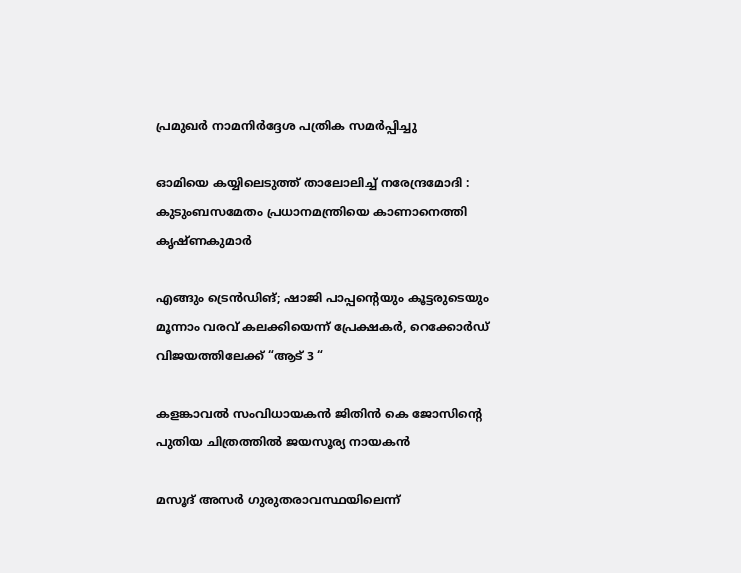പ്രമുഖര്‍ നാമനിര്‍ദ്ദേശ പത്രിക സമര്‍പ്പിച്ചു

ഓമിയെ കയ്യിലെടുത്ത് താലോലിച്ച് നരേന്ദ്രമോദി : കുടുംബസമേതം പ്രധാനമന്ത്രിയെ കാണാനെത്തി കൃഷ്ണകുമാർ

എങ്ങും ട്രെൻഡിങ്; ഷാജി പാപ്പന്റെയും കൂട്ടരുടെയും മൂന്നാം വരവ് കലക്കിയെന്ന് പ്രേക്ഷകർ, റെക്കോർഡ് വിജയത്തിലേക്ക് “ആട് 3 “

കളങ്കാവൽ സംവിധായകൻ ജിതിൻ കെ ജോസിന്റെ പുതിയ ചിത്രത്തിൽ ജയസൂര്യ നായകൻ

മസൂദ് അസര്‍ ഗുരുതരാവസ്ഥയിലെന്ന്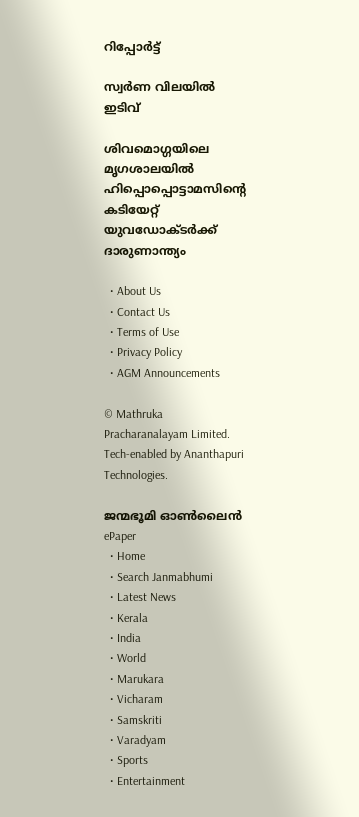റിപ്പോര്‍ട്ട്

സ്വർണ വിലയിൽ ഇടിവ്

ശിവമൊഗ്ഗയിലെ മൃഗശാലയിൽ ഹിപ്പൊപ്പൊട്ടാമസിന്റെ കടിയേറ്റ് യുവഡോക്ടർക്ക് ദാരുണാന്ത‍്യം

  • About Us
  • Contact Us
  • Terms of Use
  • Privacy Policy
  • AGM Announcements

© Mathruka Pracharanalayam Limited.
Tech-enabled by Ananthapuri Technologies.

ജന്മഭൂമി ഓണ്‍ലൈന്‍
ePaper
  • Home
  • Search Janmabhumi
  • Latest News
  • Kerala
  • India
  • World
  • Marukara
  • Vicharam
  • Samskriti
  • Varadyam
  • Sports
  • Entertainment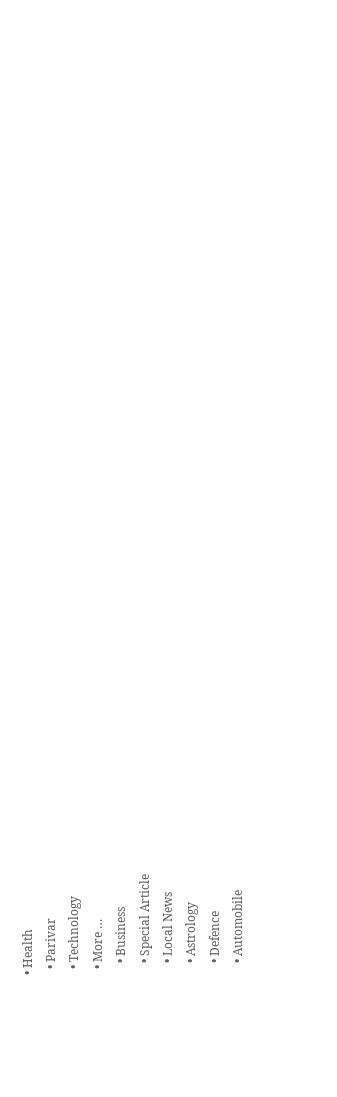• Health
  • Parivar
  • Technology
  • More …
    • Business
    • Special Article
    • Local News
    • Astrology
    • Defence
    • Automobile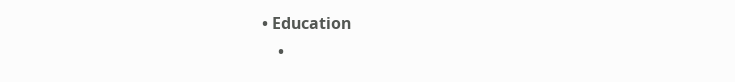• Education
    •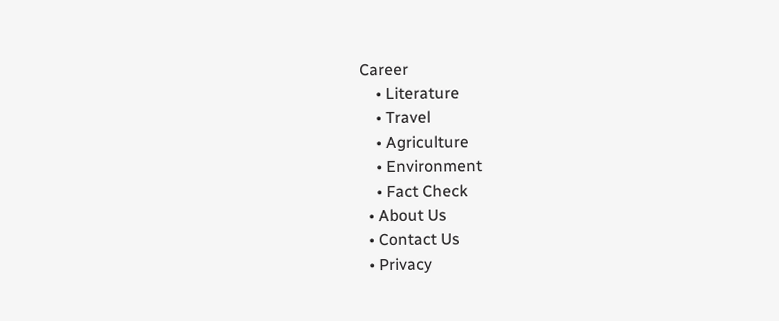Career
    • Literature
    • Travel
    • Agriculture
    • Environment
    • Fact Check
  • About Us
  • Contact Us
  • Privacy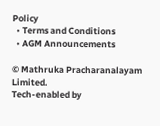Policy
  • Terms and Conditions
  • AGM Announcements

© Mathruka Pracharanalayam Limited.
Tech-enabled by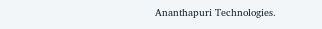Ananthapuri Technologies.